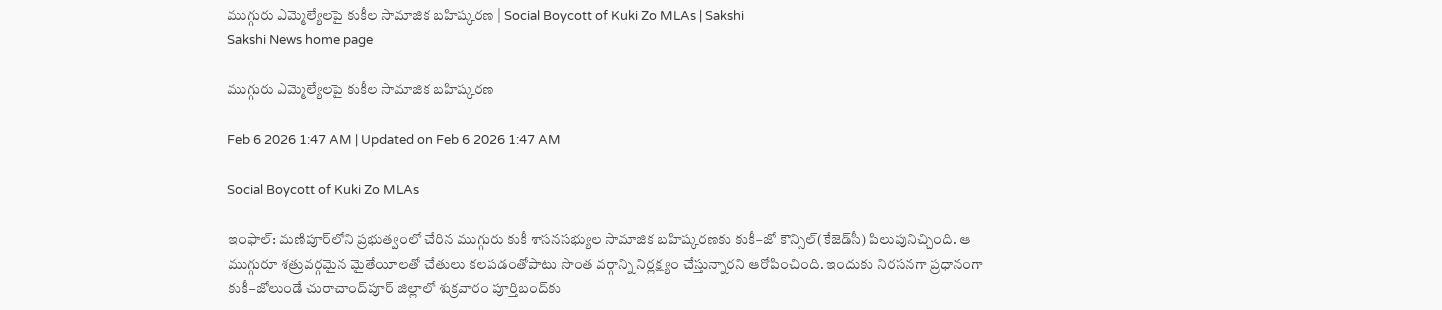ముగ్గురు ఎమ్మెల్యేలపై కుకీల సామాజిక బహిష్కరణ | Social Boycott of Kuki Zo MLAs | Sakshi
Sakshi News home page

ముగ్గురు ఎమ్మెల్యేలపై కుకీల సామాజిక బహిష్కరణ

Feb 6 2026 1:47 AM | Updated on Feb 6 2026 1:47 AM

Social Boycott of Kuki Zo MLAs

ఇంఫాల్‌: మణిపూర్‌లోని ప్రభుత్వంలో చేరిన ముగ్గురు కుకీ శాసనసభ్యుల సామాజిక బహిష్కరణకు కుకీ–జో కౌన్సిల్‌(కేజెడ్‌సీ) పిలుపునిచ్చింది. ఆ ముగ్గురూ శత్రువర్గమైన మైతేయీలతో చేతులు కలపడంతోపాటు సొంత వర్గాన్ని నిర్లక్ష్యం చేస్తున్నారని ఆరోపించింది. ఇందుకు నిరసనగా ప్రధానంగా కుకీ–జోలుండే చురాచాంద్‌పూర్‌ జిల్లాలో శుక్రవారం పూర్తిబంద్‌కు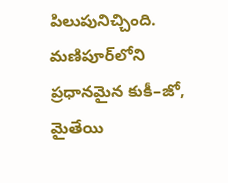పిలుపునిచ్చింది. మణిపూర్‌లోని ప్రధానమైన కుకీ–జో, మైతేయి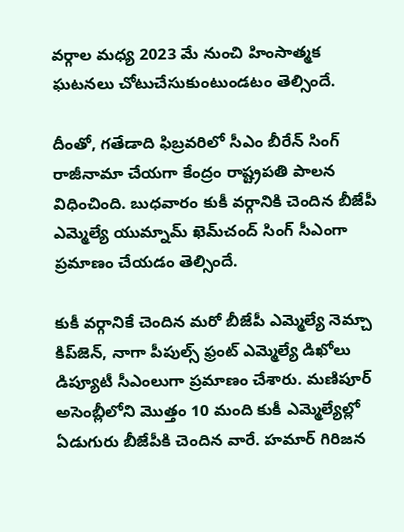వర్గాల మధ్య 2023 మే నుంచి హింసాత్మక ఘటనలు చోటుచేసుకుంటుండటం తెల్సిందే.

దీంతో, గతేడాది ఫిబ్రవరిలో సీఎం బీరేన్‌ సింగ్‌ రాజీనామా చేయగా కేంద్రం రాష్ట్రపతి పాలన విధించింది. బుధవారం కుకీ వర్గానికి చెందిన బీజేపీ ఎమ్మెల్యే యుమ్నామ్‌ ఖెమ్‌చంద్‌ సింగ్‌ సీఎంగా ప్రమాణం చేయడం తెల్సిందే.

కుకీ వర్గానికే చెందిన మరో బీజేపీ ఎమ్మెల్యే నెమ్చా కిప్‌జెన్, నాగా పీపుల్స్‌ ఫ్రంట్‌ ఎమ్మెల్యే డిఖోలు డిప్యూటీ సీఎంలుగా ప్రమాణం చేశారు. మణిపూర్‌ అసెంబ్లీలోని మొత్తం 10 మంది కుకీ ఎమ్మెల్యేల్లో ఏడుగురు బీజేపీకి చెందిన వారే. హమార్‌ గిరిజన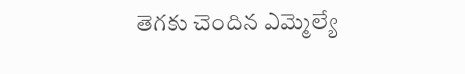తెగకు చెందిన ఎమ్మెల్యే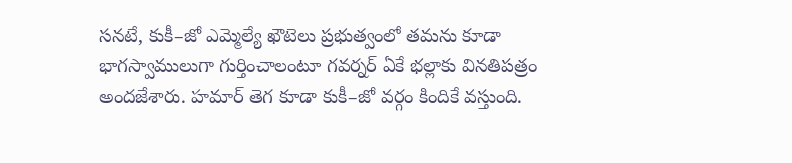సనటే, కుకీ–జో ఎమ్మెల్యే ఖౌటెలు ప్రభుత్వంలో తమను కూడా భాగస్వాములుగా గుర్తించాలంటూ గవర్నర్‌ ఏకే భల్లాకు వినతిపత్రం అందజేశారు. హమార్‌ తెగ కూడా కుకీ–జో వర్గం కిందికే వస్తుంది.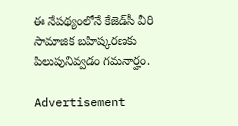ఈ నేపథ్యంలోనే కేజెడ్‌సీ వీరి సామాజిక బహిష్కరణకు పిలుపునివ్వడం గమనార్హం.

Advertisement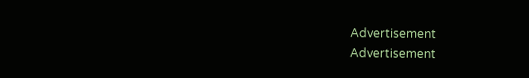Advertisement
Advertisement